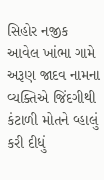સિહોર નજીક આવેલ ખાંભા ગામે અરૂણ જાદવ નામના વ્યક્તિએ જિંદગીથી કંટાળી મોતને વ્હાલું કરી દીધું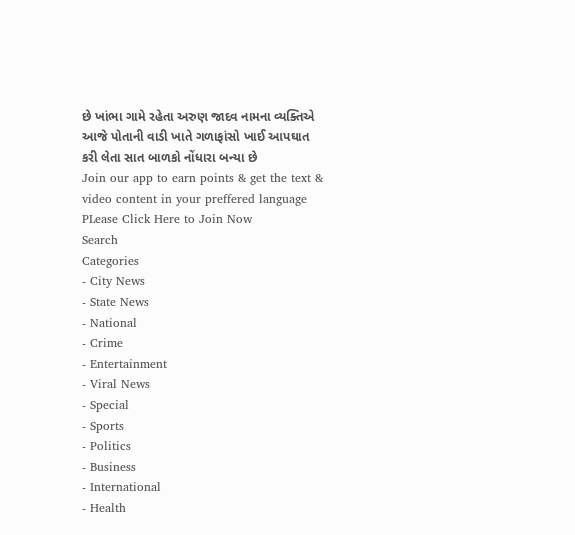છે ખાંભા ગામે રહેતા અરુણ જાદવ નામના વ્યક્તિએ આજે પોતાની વાડી ખાતે ગળાફાંસો ખાઈ આપઘાત કરી લેતા સાત બાળકો નોંધારા બન્યા છે
Join our app to earn points & get the text & video content in your preffered language
PLease Click Here to Join Now
Search
Categories
- City News
- State News
- National
- Crime
- Entertainment
- Viral News
- Special
- Sports
- Politics
- Business
- International
- Health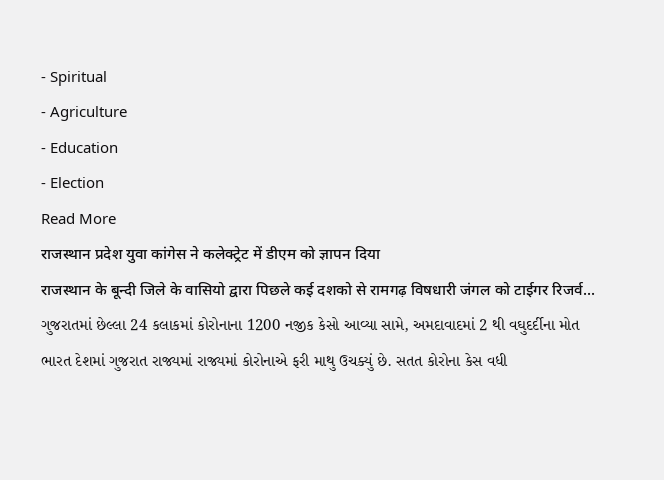- Spiritual
- Agriculture
- Education
- Election
Read More
राजस्थान प्रदेश युवा कांगेस ने कलेक्ट्रेट में डीएम को ज्ञापन दिया
राजस्थान के बून्दी जिले के वासियो द्वारा पिछले कई दशको से रामगढ़ विषधारी जंगल को टाईगर रिजर्व...
ગુજરાતમાં છેલ્લા 24 કલાકમાં કોરોનાના 1200 નજીક કેસો આવ્યા સામે, અમદાવાદમાં 2 થી વઘુદર્દીના મોત
ભારત દેશમાં ગુજરાત રાજ્યમાં રાજ્યમાં કોરોનાએ ફરી માથુ ઉચક્યું છે. સતત કોરોના કેસ વધી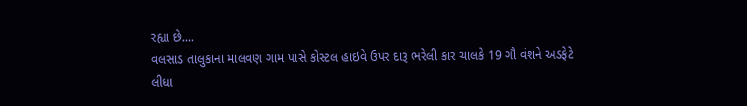રહ્યા છે....
વલસાડ તાલુકાના માલવણ ગામ પાસે કોસ્ટલ હાઇવે ઉપર દારૂ ભરેલી કાર ચાલકે 19 ગૌ વંશને અડફેટે લીધા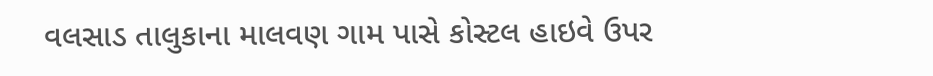વલસાડ તાલુકાના માલવણ ગામ પાસે કોસ્ટલ હાઇવે ઉપર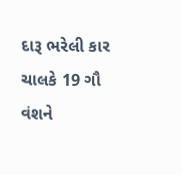દારૂ ભરેલી કાર ચાલકે 19 ગૌ વંશને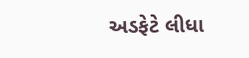અડફેટે લીધા